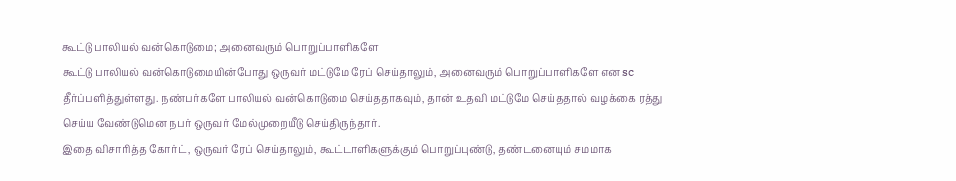கூட்டு பாலியல் வன்கொடுமை; அனைவரும் பொறுப்பாளிகளே
கூட்டு பாலியல் வன்கொடுமையின்போது ஒருவர் மட்டுமே ரேப் செய்தாலும், அனைவரும் பொறுப்பாளிகளே என sc தீர்ப்பளித்துள்ளது. நண்பர்களே பாலியல் வன்கொடுமை செய்ததாகவும், தான் உதவி மட்டுமே செய்ததால் வழக்கை ரத்து செய்ய வேண்டுமென நபர் ஒருவர் மேல்முறையீடு செய்திருந்தார்.
இதை விசாரித்த கோர்ட், ஒருவர் ரேப் செய்தாலும், கூட்டாளிகளுக்கும் பொறுப்புண்டு, தண்டனையும் சமமாக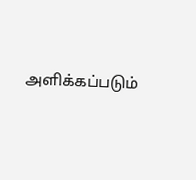அளிக்கப்படும்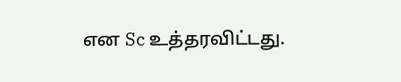என Sc உத்தரவிட்டது.